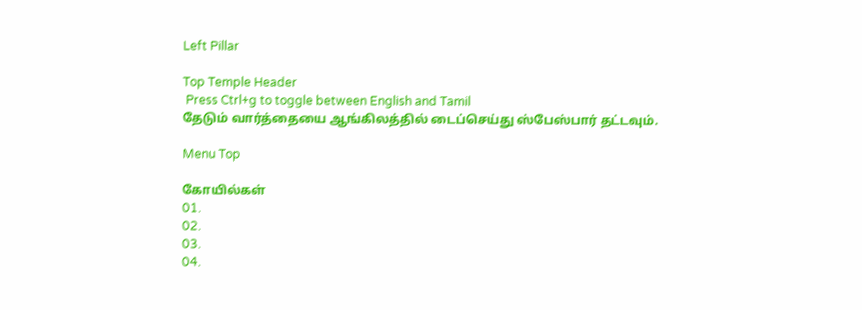Left Pillar

Top Temple Header
 Press Ctrl+g to toggle between English and Tamil
தேடும் வார்த்தையை ஆங்கிலத்தில் டைப்செய்து ஸ்பேஸ்பார் தட்டவும்.

Menu Top

கோயில்கள்
01.
02.
03.
04.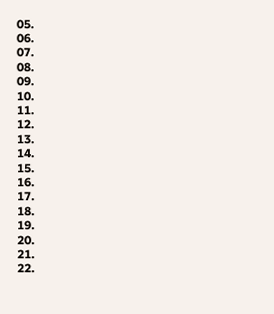05.
06.
07.
08.
09.
10.
11.
12.
13.
14.
15.
16.
17.
18.
19.
20.
21.
22.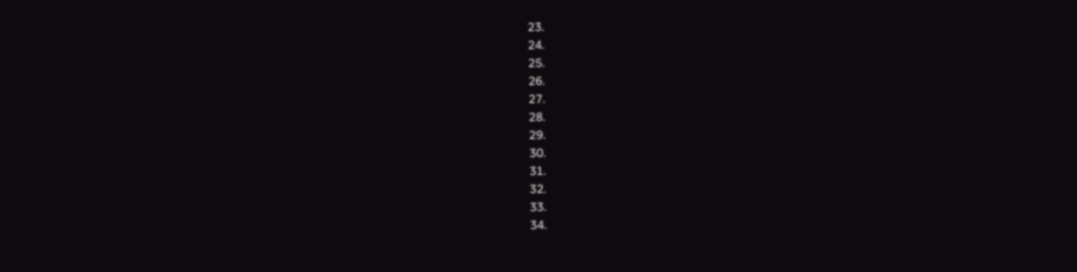23.
24.
25.
26.
27.
28.
29.
30.
31.
32.
33.
34.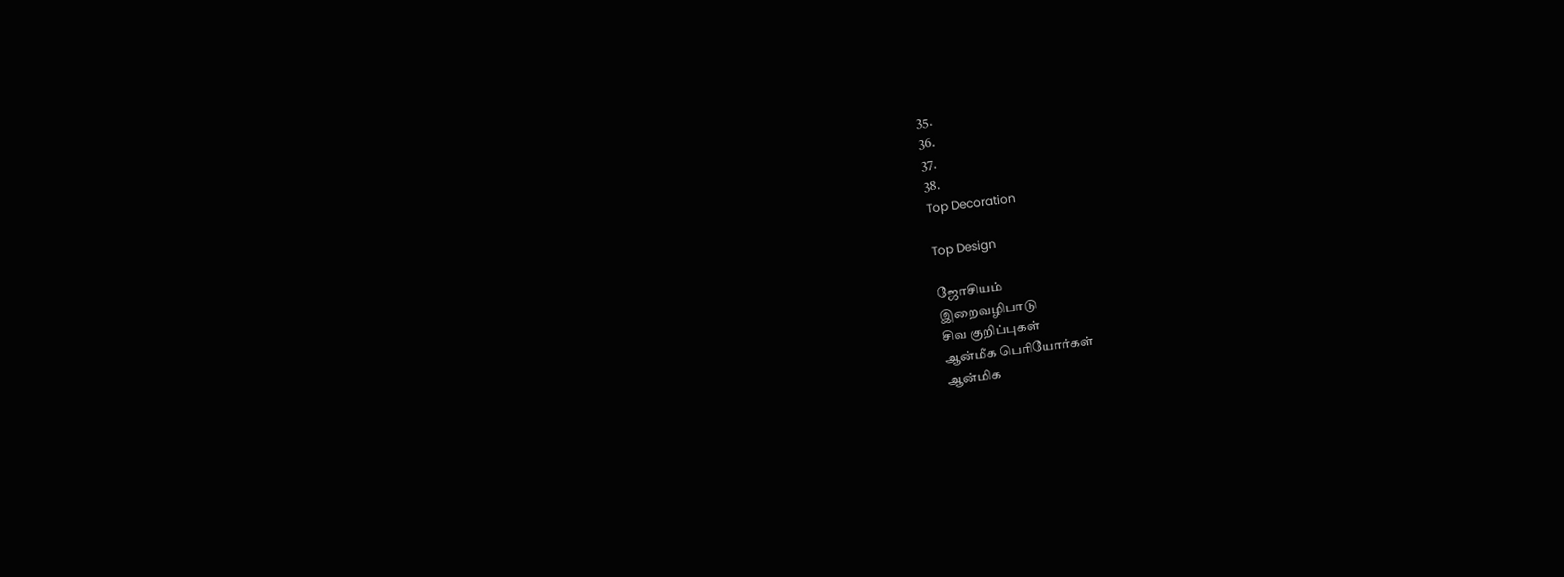35.
36.
37.
38.
Top Decoration

Top Design

ஜோசியம்
இறைவழிபாடு
சிவ குறிப்புகள்
ஆன்மீக பெரியோர்கள்
ஆன்மிக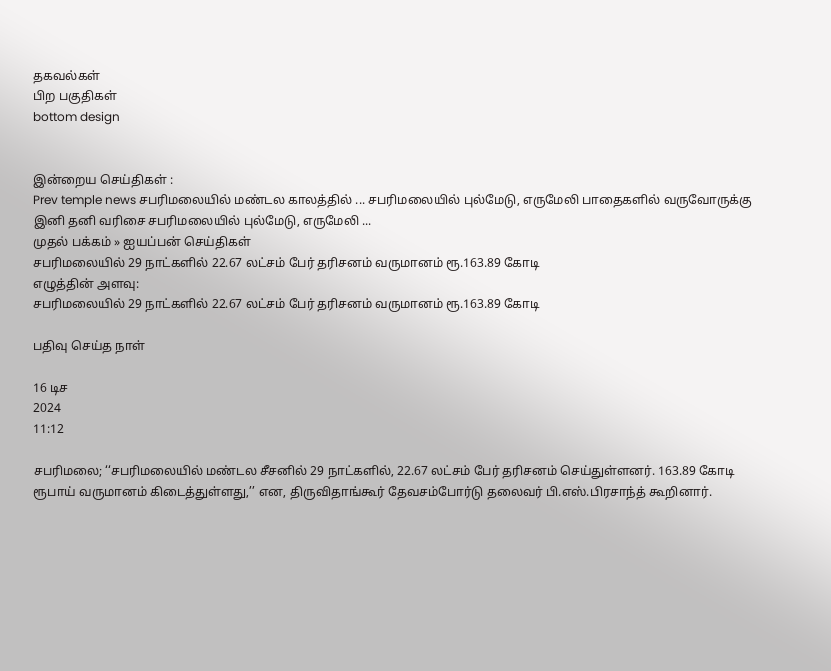தகவல்கள்
பிற பகுதிகள்
bottom design


இன்றைய செய்திகள் :
Prev temple news சபரிமலையில் மண்டல காலத்தில் ... சபரிமலையில் புல்மேடு, எருமேலி பாதைகளில் வருவோருக்கு இனி தனி வரிசை சபரிமலையில் புல்மேடு, எருமேலி ...
முதல் பக்கம் » ஐயப்பன் செய்திகள்
சபரிமலையில் 29 நாட்களில் 22.67 லட்சம் பேர் தரிசனம் வருமானம் ரூ.163.89 கோடி
எழுத்தின் அளவு:
சபரிமலையில் 29 நாட்களில் 22.67 லட்சம் பேர் தரிசனம் வருமானம் ரூ.163.89 கோடி

பதிவு செய்த நாள்

16 டிச
2024
11:12

சபரிமலை; ‘‘சபரிமலையில் மண்டல சீசனில் 29 நாட்களில், 22.67 லட்சம் பேர் தரிசனம் செய்துள்ளனர். 163.89 கோடி ரூபாய் வருமானம் கிடைத்துள்ளது,’’ என, திருவிதாங்கூர் தேவசம்போர்டு தலைவர் பி.எஸ்.பிரசாந்த் கூறினார்.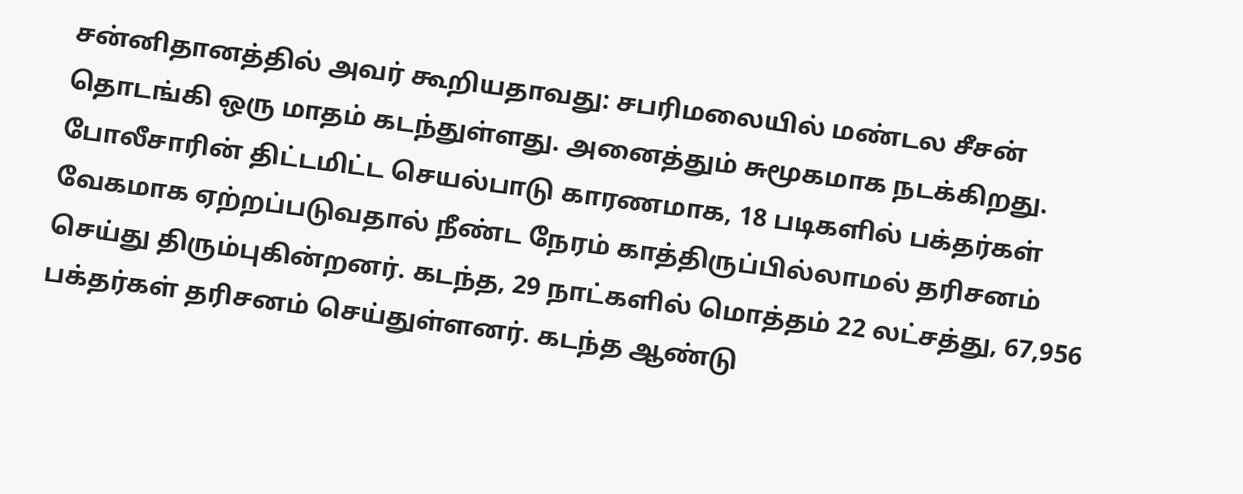சன்னிதானத்தில் அவர் கூறியதாவது: சபரிமலையில் மண்டல சீசன் தொடங்கி ஒரு மாதம் கடந்துள்ளது. அனைத்தும் சுமூகமாக நடக்கிறது. போலீசாரின் திட்டமிட்ட செயல்பாடு காரணமாக, 18 படிகளில் பக்தர்கள் வேகமாக ஏற்றப்படுவதால் நீண்ட நேரம் காத்திருப்பில்லாமல் தரிசனம் செய்து திரும்புகின்றனர். கடந்த, 29 நாட்களில் மொத்தம் 22 லட்சத்து, 67,956 பக்தர்கள் தரிசனம் செய்துள்ளனர். கடந்த ஆண்டு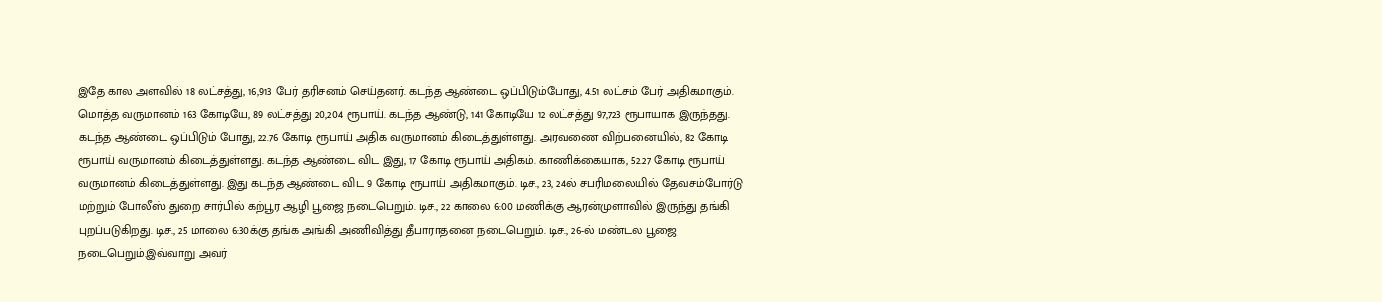இதே கால அளவில் 18 லட்சத்து, 16,913 பேர் தரிசனம் செய்தனர். கடந்த ஆண்டை ஒப்பிடும்போது, 4.51 லட்சம் பேர் அதிகமாகும். மொத்த வருமானம் 163 கோடியே, 89 லட்சத்து 20,204 ரூபாய். கடந்த ஆண்டு, 141 கோடியே 12 லட்சத்து 97,723 ரூபாயாக இருந்தது. கடந்த ஆண்டை ஒப்பிடும் போது, 22.76 கோடி ரூபாய் அதிக வருமானம் கிடைத்துள்ளது. அரவணை விற்பனையில், 82 கோடி ரூபாய் வருமானம் கிடைத்துள்ளது. கடந்த ஆண்டை விட இது, 17 கோடி ரூபாய் அதிகம். காணிக்கையாக, 52.27 கோடி ரூபாய் வருமானம் கிடைத்துள்ளது. இது கடந்த ஆண்டை விட 9 கோடி ரூபாய் அதிகமாகும். டிச., 23, 24ல் சபரிமலையில் தேவசம்போர்டு மற்றும் போலீஸ் துறை சார்பில் கற்பூர ஆழி பூஜை நடைபெறும். டிச., 22 காலை 6:00 மணிக்கு ஆரன்முளாவில் இருந்து தங்கி புறப்படுகிறது. டிச., 25 மாலை 6:30க்கு தங்க அங்கி அணிவித்து தீபாராதனை நடைபெறும். டிச., 26-ல் மண்டல பூஜை நடைபெறும்.இவ்வாறு அவர்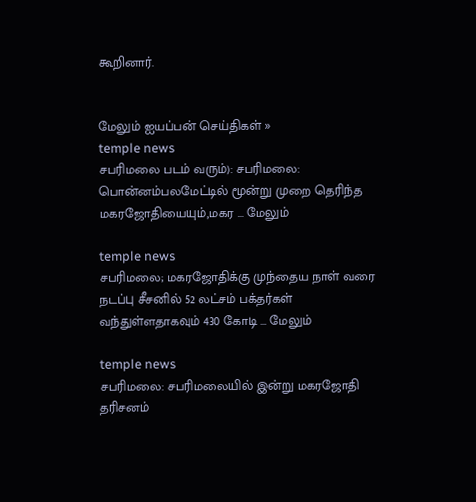கூறினார்.


மேலும் ஐயப்பன் செய்திகள் »
temple news
சபரிமலை படம் வரும்): சபரிமலை: பொன்னம்பலமேட்டில் மூன்று முறை தெரிந்த மகரஜோதியையும்,மகர ... மேலும்

temple news
சபரிமலை; மகரஜோதிக்கு முந்தைய நாள் வரை நடப்பு சீசனில் 52 லட்சம் பக்தர்கள் வந்துள்ளதாகவும் 430 கோடி ... மேலும்

temple news
சபரிமலை: சபரிமலையில் இன்று மகரஜோதி தரிசனம்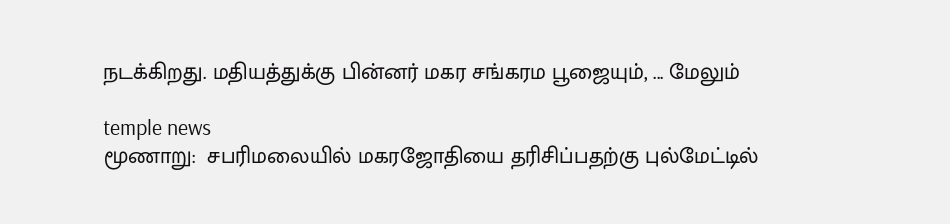நடக்கிறது. மதியத்துக்கு பின்னர் மகர சங்கரம பூஜையும், ... மேலும்

temple news
மூணாறு:  சபரிமலையில் மகரஜோதியை தரிசிப்பதற்கு புல்மேட்டில்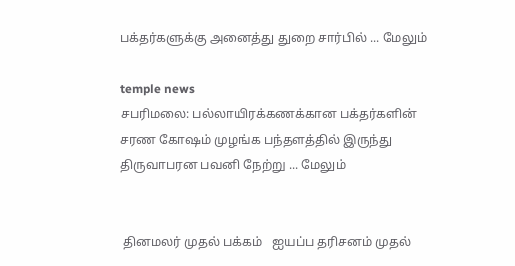பக்தர்களுக்கு அனைத்து துறை சார்பில் ... மேலும்

temple news
சபரிமலை: பல்லாயிரக்கணக்கான பக்தர்களின் சரண கோஷம் முழங்க பந்தளத்தில் இருந்து திருவாபரன பவனி நேற்று ... மேலும்


 தினமலர் முதல் பக்கம்   ஐயப்ப தரிசனம் முதல்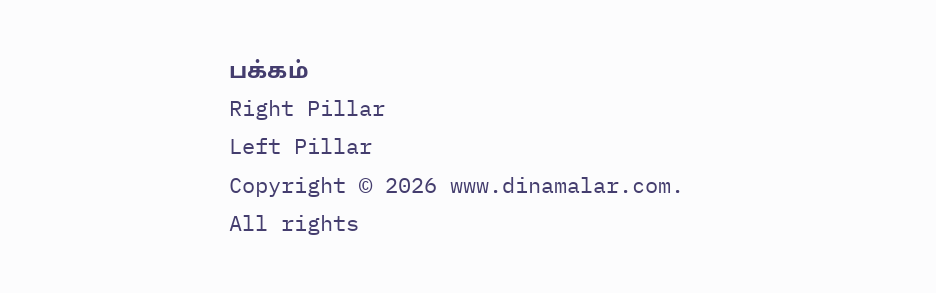பக்கம்
Right Pillar
Left Pillar
Copyright © 2026 www.dinamalar.com. All rights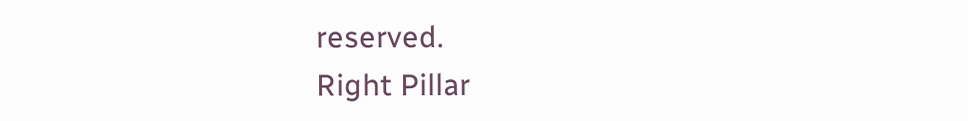reserved.
Right Pillar